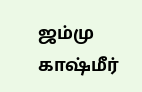ஜம்மு காஷ்மீர்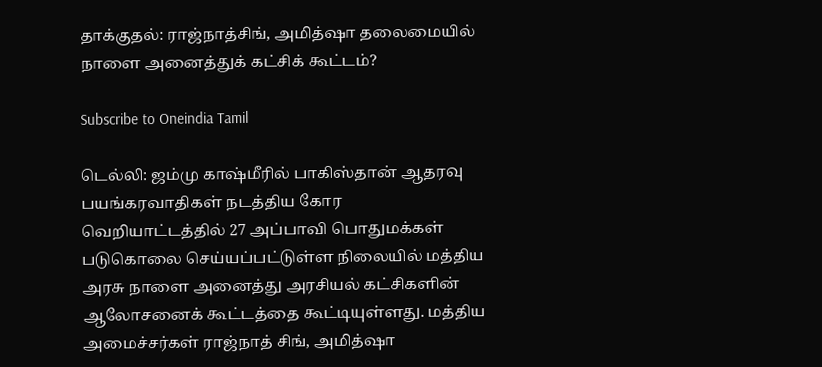தாக்குதல்: ராஜ்நாத்சிங், அமித்ஷா தலைமையில் நாளை அனைத்துக் கட்சிக் கூட்டம்?

Subscribe to Oneindia Tamil

டெல்லி: ஜம்மு காஷ்மீரில் பாகிஸ்தான் ஆதரவு பயங்கரவாதிகள் நடத்திய கோர வெறியாட்டத்தில் 27 அப்பாவி பொதுமக்கள் படுகொலை செய்யப்பட்டுள்ள நிலையில் மத்திய அரசு நாளை அனைத்து அரசியல் கட்சிகளின் ஆலோசனைக் கூட்டத்தை கூட்டியுள்ளது. மத்திய அமைச்சர்கள் ராஜ்நாத் சிங், அமித்ஷா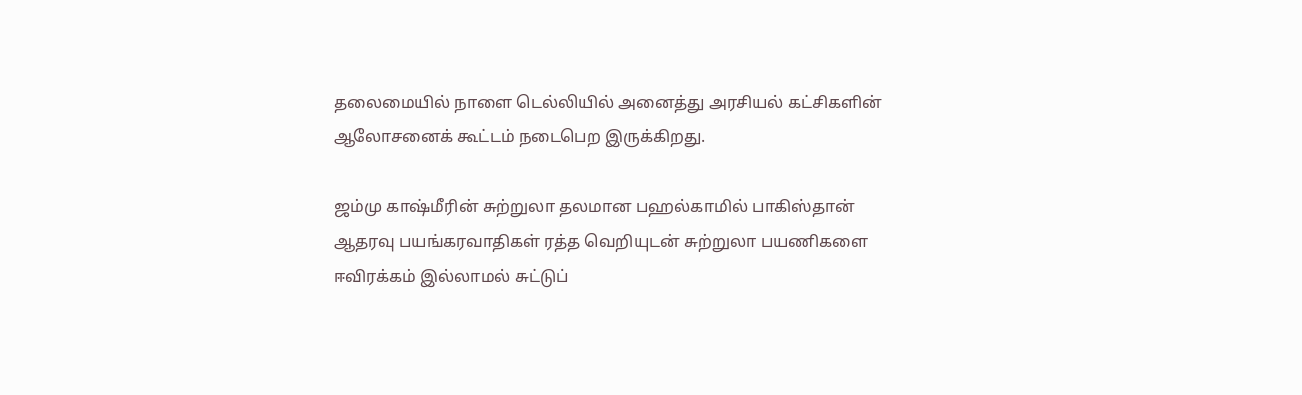தலைமையில் நாளை டெல்லியில் அனைத்து அரசியல் கட்சிகளின் ஆலோசனைக் கூட்டம் நடைபெற இருக்கிறது.

ஜம்மு காஷ்மீரின் சுற்றுலா தலமான பஹல்காமில் பாகிஸ்தான் ஆதரவு பயங்கரவாதிகள் ரத்த வெறியுடன் சுற்றுலா பயணிகளை ஈவிரக்கம் இல்லாமல் சுட்டுப்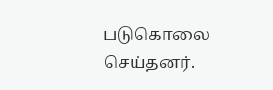படுகொலை செய்தனர்.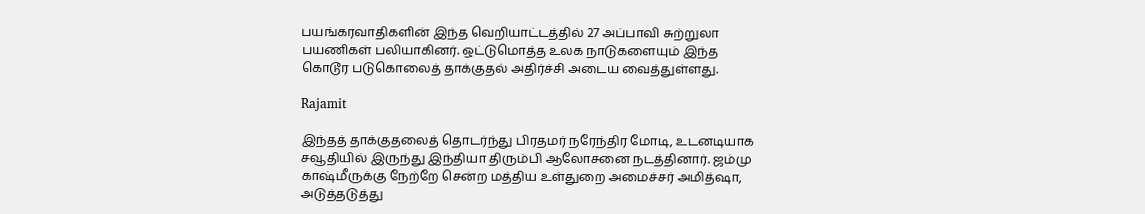பயங்கரவாதிகளின் இந்த வெறியாட்டத்தில் 27 அப்பாவி சுற்றுலா பயணிகள் பலியாகினர். ஒட்டுமொத்த உலக நாடுகளையும் இந்த கொடூர படுகொலைத் தாக்குதல் அதிர்ச்சி அடைய வைத்துள்ளது.

Rajamit

இந்தத் தாக்குதலைத் தொடர்ந்து பிரதமர் நரேந்திர மோடி, உடனடியாக சவூதியில் இருந்து இந்தியா திரும்பி ஆலோசனை நடத்தினார். ஜம்மு காஷ்மீருக்கு நேற்றே சென்ற மத்திய உள்துறை அமைச்சர் அமித்ஷா, அடுத்தடுத்து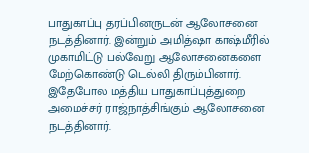பாதுகாப்பு தரப்பினருடன் ஆலோசனை நடத்தினார். இன்றும் அமித்ஷா காஷ்மீரில் முகாமிட்டு பல்வேறு ஆலோசனைகளை மேற்கொண்டு டெல்லி திரும்பினார். இதேபோல மத்திய பாதுகாப்புத்துறை அமைச்சர் ராஜ்நாத்சிங்கும் ஆலோசனை நடத்தினார்.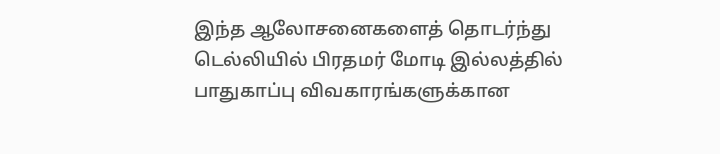இந்த ஆலோசனைகளைத் தொடர்ந்து டெல்லியில் பிரதமர் மோடி இல்லத்தில் பாதுகாப்பு விவகாரங்களுக்கான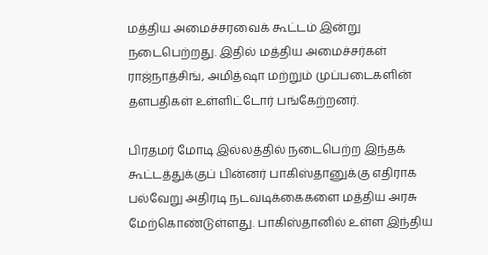மத்திய அமைச்சரவைக் கூட்டம் இன்று நடைபெற்றது. இதில் மத்திய அமைச்சர்கள் ராஜ்நாத்சிங், அமித்ஷா மற்றும் முப்படைகளின் தளபதிகள் உள்ளிட்டோர் பங்கேற்றனர்.

பிரதமர் மோடி இல்லத்தில் நடைபெற்ற இந்தக் கூட்டத்துக்குப் பின்னர் பாகிஸ்தானுக்கு எதிராக பல்வேறு அதிரடி நடவடிக்கைகளை மத்திய அரசு மேற்கொண்டுள்ளது. பாகிஸ்தானில் உள்ள இந்திய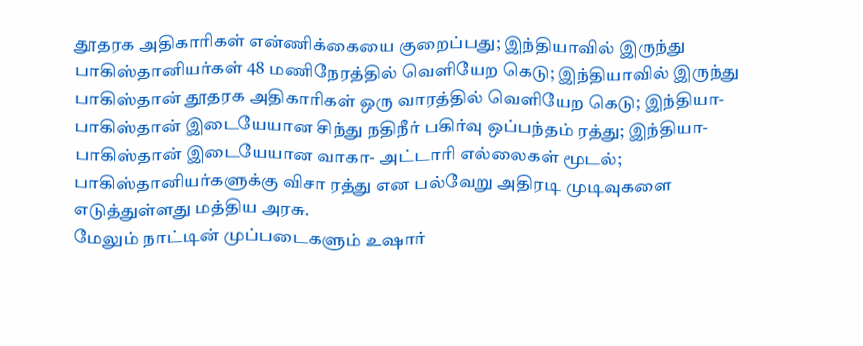தூதரக அதிகாரிகள் என்ணிக்கையை குறைப்பது; இந்தியாவில் இருந்து பாகிஸ்தானியர்கள் 48 மணிநேரத்தில் வெளியேற கெடு; இந்தியாவில் இருந்து பாகிஸ்தான் தூதரக அதிகாரிகள் ஒரு வாரத்தில் வெளியேற கெடு; இந்தியா- பாகிஸ்தான் இடையேயான சிந்து நதிநீர் பகிர்வு ஒப்பந்தம் ரத்து; இந்தியா- பாகிஸ்தான் இடையேயான வாகா- அட்டாரி எல்லைகள் மூடல்; பாகிஸ்தானியர்களுக்கு விசா ரத்து என பல்வேறு அதிரடி முடிவுகளை எடுத்துள்ளது மத்திய அரசு.
மேலும் நாட்டின் முப்படைகளும் உஷார்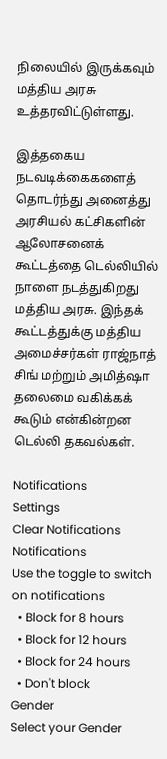நிலையில் இருக்கவும் மத்திய அரசு உத்தரவிட்டுள்ளது.

இத்தகைய நடவடிக்கைகளைத் தொடர்ந்து அனைத்து அரசியல் கட்சிகளின் ஆலோசனைக் கூட்டத்தை டெல்லியில் நாளை நடத்துகிறது மத்திய அரசு. இந்தக் கூட்டத்துக்கு மத்திய அமைச்சர்கள் ராஜ்நாத் சிங் மற்றும் அமித்ஷா தலைமை வகிக்கக் கூடும் என்கின்றன டெல்லி தகவல்கள்.

Notifications
Settings
Clear Notifications
Notifications
Use the toggle to switch on notifications
  • Block for 8 hours
  • Block for 12 hours
  • Block for 24 hours
  • Don't block
Gender
Select your Gender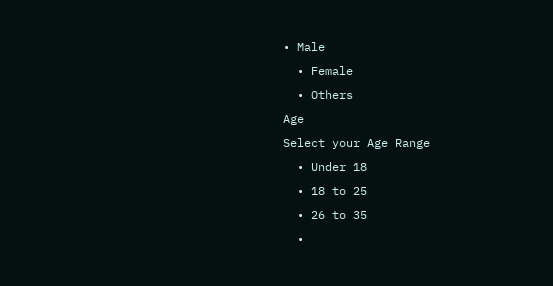• Male
  • Female
  • Others
Age
Select your Age Range
  • Under 18
  • 18 to 25
  • 26 to 35
  •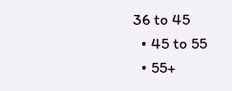36 to 45
  • 45 to 55
  • 55+